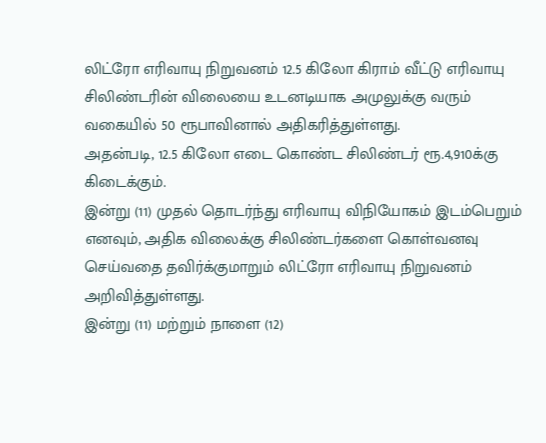லிட்ரோ எரிவாயு நிறுவனம் 12.5 கிலோ கிராம் வீட்டு எரிவாயு சிலிண்டரின் விலையை உடனடியாக அமுலுக்கு வரும் வகையில் 50 ரூபாவினால் அதிகரித்துள்ளது.
அதன்படி, 12.5 கிலோ எடை கொண்ட சிலிண்டர் ரூ.4,910க்கு கிடைக்கும்.
இன்று (11) முதல் தொடர்ந்து எரிவாயு விநியோகம் இடம்பெறும் எனவும், அதிக விலைக்கு சிலிண்டர்களை கொள்வனவு செய்வதை தவிர்க்குமாறும் லிட்ரோ எரிவாயு நிறுவனம் அறிவித்துள்ளது.
இன்று (11) மற்றும் நாளை (12)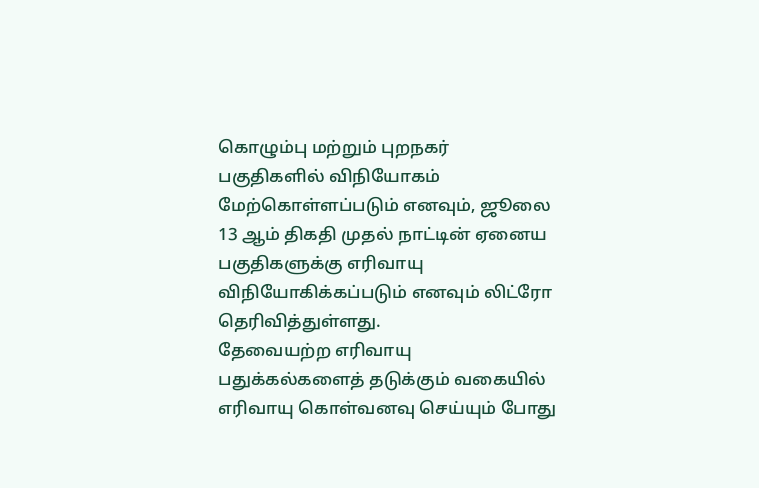கொழும்பு மற்றும் புறநகர் பகுதிகளில் விநியோகம் மேற்கொள்ளப்படும் எனவும், ஜூலை 13 ஆம் திகதி முதல் நாட்டின் ஏனைய பகுதிகளுக்கு எரிவாயு விநியோகிக்கப்படும் எனவும் லிட்ரோ தெரிவித்துள்ளது.
தேவையற்ற எரிவாயு பதுக்கல்களைத் தடுக்கும் வகையில் எரிவாயு கொள்வனவு செய்யும் போது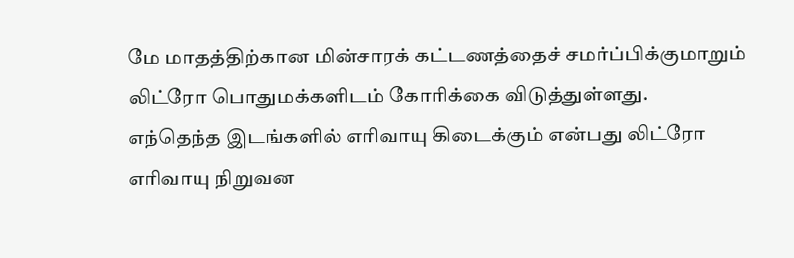மே மாதத்திற்கான மின்சாரக் கட்டணத்தைச் சமர்ப்பிக்குமாறும் லிட்ரோ பொதுமக்களிடம் கோரிக்கை விடுத்துள்ளது.
எந்தெந்த இடங்களில் எரிவாயு கிடைக்கும் என்பது லிட்ரோ எரிவாயு நிறுவன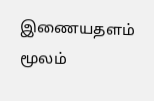இணையதளம் மூலம்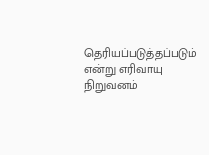தெரியப்படுத்தப்படும் என்று எரிவாயு நிறுவனம்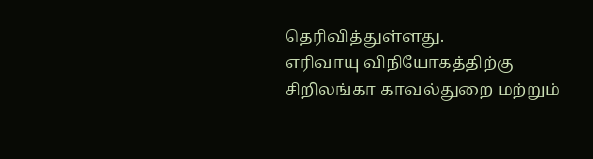தெரிவித்துள்ளது.
எரிவாயு விநியோகத்திற்கு சிறிலங்கா காவல்துறை மற்றும்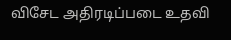விசேட அதிரடிப்படை உதவி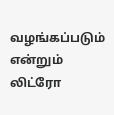வழங்கப்படும் என்றும் லிட்ரோ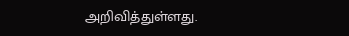அறிவித்துள்ளது.